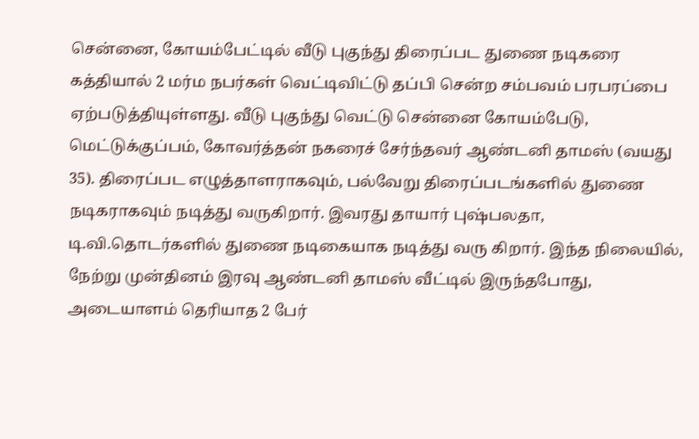சென்னை, கோயம்பேட்டில் வீடு புகுந்து திரைப்பட துணை நடிகரை கத்தியால் 2 மர்ம நபர்கள் வெட்டிவிட்டு தப்பி சென்ற சம்பவம் பரபரப்பை ஏற்படுத்தியுள்ளது. வீடு புகுந்து வெட்டு சென்னை கோயம்பேடு, மெட்டுக்குப்பம், கோவர்த்தன் நகரைச் சேர்ந்தவர் ஆண்டனி தாமஸ் (வயது 35). திரைப்பட எழுத்தாளராகவும், பல்வேறு திரைப்படங்களில் துணை நடிகராகவும் நடித்து வருகிறார். இவரது தாயார் புஷ்பலதா, டி.வி.தொடர்களில் துணை நடிகையாக நடித்து வரு கிறார். இந்த நிலையில், நேற்று முன்தினம் இரவு ஆண்டனி தாமஸ் வீட்டில் இருந்தபோது, அடையாளம் தெரியாத 2 பேர்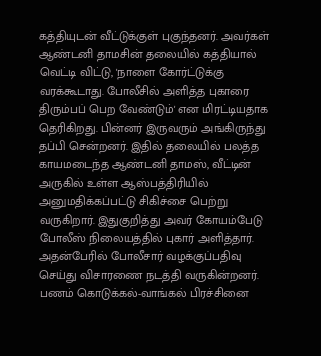கத்தியுடன் வீட்டுக்குள் புகுந்தனர். அவர்கள் ஆண்டனி தாமசின் தலையில் கத்தியால் வெட்டி விட்டு, 'நாளை கோர்ட்டுக்கு வரக்கூடாது. போலீசில் அளித்த புகாரை திரும்பப் பெற வேண்டும்' என மிரட்டியதாக தெரிகிறது. பின்னர் இருவரும் அங்கிருந்து தப்பி சென்றனர். இதில் தலையில் பலத்த காயமடைந்த ஆண்டனி தாமஸ், வீட்டின் அருகில் உள்ள ஆஸ்பத்திரியில் அனுமதிக்கப்பட்டு சிகிச்சை பெற்று வருகிறார். இதுகுறித்து அவர் கோயம்பேடு போலீஸ் நிலையத்தில் புகார் அளித்தார். அதன்பேரில் போலீசார் வழக்குப்பதிவு செய்து விசாரணை நடத்தி வருகின்றனர். பணம் கொடுக்கல்-வாங்கல் பிரச்சினை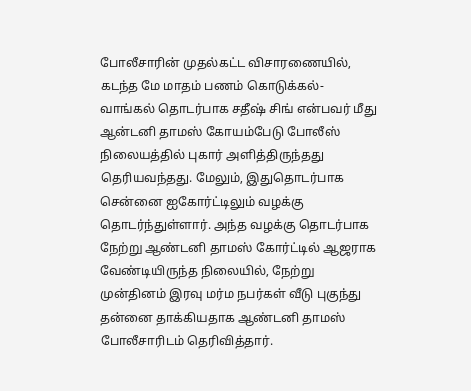போலீசாரின் முதல்கட்ட விசாரணையில், கடந்த மே மாதம் பணம் கொடுக்கல்-வாங்கல் தொடர்பாக சதீஷ் சிங் என்பவர் மீது ஆன்டனி தாமஸ் கோயம்பேடு போலீஸ் நிலையத்தில் புகார் அளித்திருந்தது தெரியவந்தது. மேலும், இதுதொடர்பாக சென்னை ஐகோர்ட்டிலும் வழக்கு தொடர்ந்துள்ளார். அந்த வழக்கு தொடர்பாக நேற்று ஆண்டனி தாமஸ் கோர்ட்டில் ஆஜராக வேண்டியிருந்த நிலையில், நேற்று முன்தினம் இரவு மர்ம நபர்கள் வீடு புகுந்து தன்னை தாக்கியதாக ஆண்டனி தாமஸ் போலீசாரிடம் தெரிவித்தார்.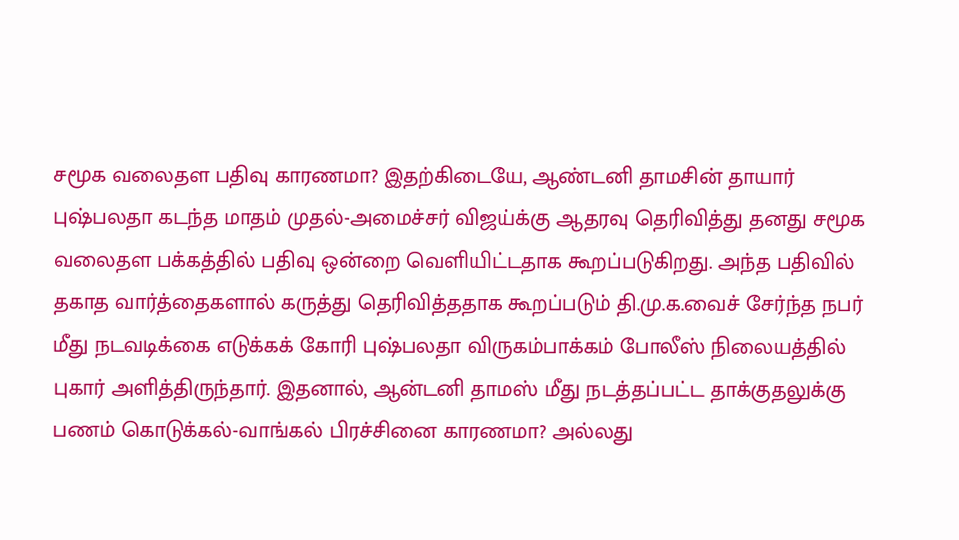சமூக வலைதள பதிவு காரணமா? இதற்கிடையே, ஆண்டனி தாமசின் தாயார் புஷ்பலதா கடந்த மாதம் முதல்-அமைச்சர் விஜய்க்கு ஆதரவு தெரிவித்து தனது சமூக வலைதள பக்கத்தில் பதிவு ஒன்றை வெளியிட்டதாக கூறப்படுகிறது. அந்த பதிவில் தகாத வார்த்தைகளால் கருத்து தெரிவித்ததாக கூறப்படும் தி.மு.க.வைச் சேர்ந்த நபர் மீது நடவடிக்கை எடுக்கக் கோரி புஷ்பலதா விருகம்பாக்கம் போலீஸ் நிலையத்தில் புகார் அளித்திருந்தார். இதனால், ஆன்டனி தாமஸ் மீது நடத்தப்பட்ட தாக்குதலுக்கு பணம் கொடுக்கல்-வாங்கல் பிரச்சினை காரணமா? அல்லது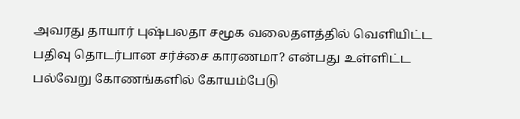அவரது தாயார் புஷ்பலதா சமூக வலைதளத்தில் வெளியிட்ட பதிவு தொடர்பான சர்ச்சை காரணமா? என்பது உள்ளிட்ட பல்வேறு கோணங்களில் கோயம்பேடு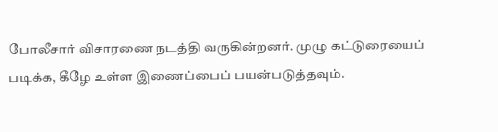போலீசார் விசாரணை நடத்தி வருகின்றனர். முழு கட்டுரையைப் படிக்க, கீழே உள்ள இணைப்பைப் பயன்படுத்தவும்.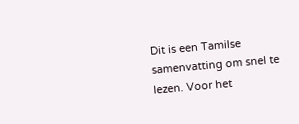Dit is een Tamilse samenvatting om snel te lezen. Voor het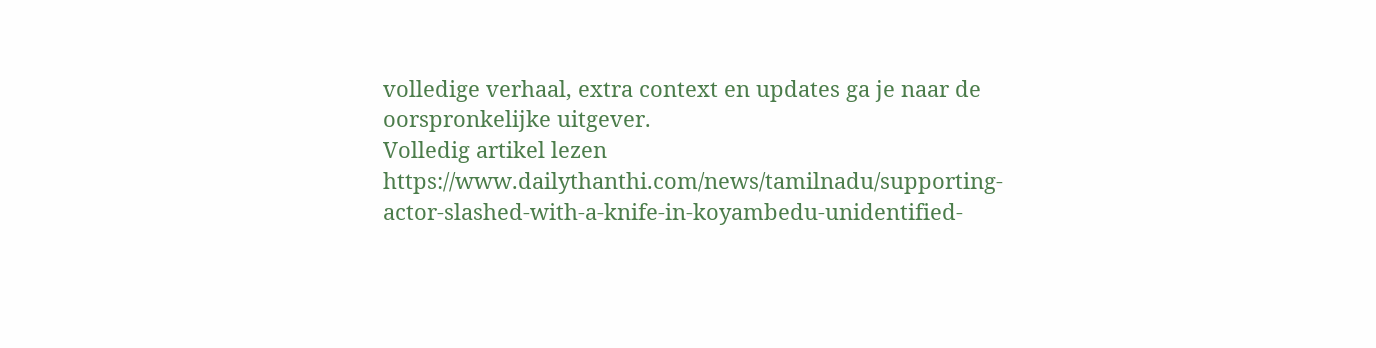volledige verhaal, extra context en updates ga je naar de oorspronkelijke uitgever.
Volledig artikel lezen
https://www.dailythanthi.com/news/tamilnadu/supporting-actor-slashed-with-a-knife-in-koyambedu-unidentified-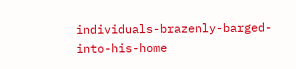individuals-brazenly-barged-into-his-home